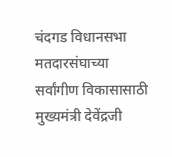चंदगड विधानसभा मतदारसंघाच्या सर्वांगीण विकासासाठी मुख्यमंत्री देवेंद्रजी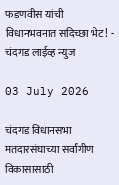फडणवीस यांची विधानभवनात सदिच्छा भेट! - चंदगड लाईव्ह न्युज

03 July 2026

चंदगड विधानसभा मतदारसंघाच्या सर्वांगीण विकासासाठी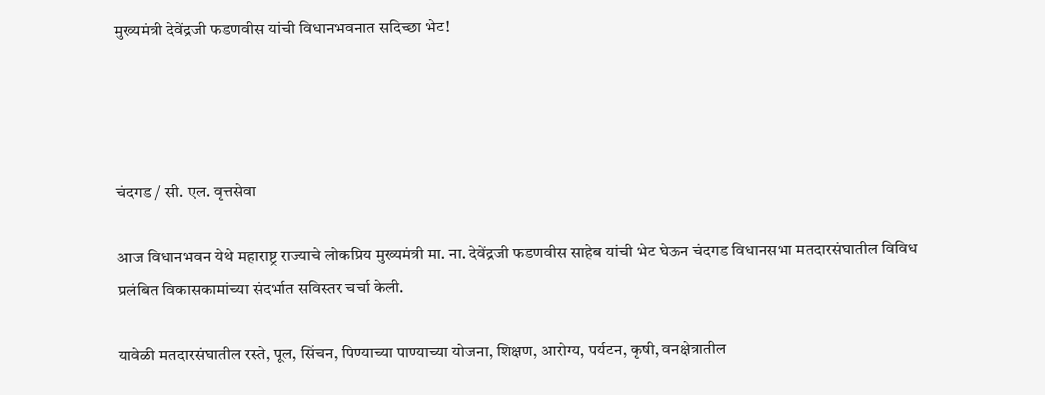मुख्यमंत्री देवेंद्रजी फडणवीस यांची विधानभवनात सदिच्छा भेट!




चंदगड / सी. एल. वृत्तसेवा

आज विधानभवन येथे महाराष्ट्र राज्याचे लोकप्रिय मुख्यमंत्री मा. ना. देवेंद्रजी फडणवीस साहेब यांची भेट घेऊन चंदगड विधानसभा मतदारसंघातील विविध प्रलंबित विकासकामांच्या संदर्भात सविस्तर चर्चा केली.

यावेळी मतदारसंघातील रस्ते, पूल, सिंचन, पिण्याच्या पाण्याच्या योजना, शिक्षण, आरोग्य, पर्यटन, कृषी, वनक्षेत्रातील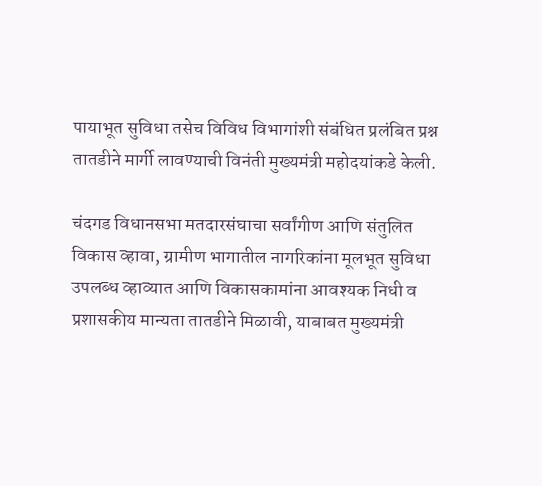पायाभूत सुविधा तसेच विविध विभागांशी संबंधित प्रलंबित प्रश्न तातडीने मार्गी लावण्याची विनंती मुख्यमंत्री महोदयांकडे केली.

चंदगड विधानसभा मतदारसंघाचा सर्वांगीण आणि संतुलित विकास व्हावा, ग्रामीण भागातील नागरिकांना मूलभूत सुविधा उपलब्ध व्हाव्यात आणि विकासकामांना आवश्यक निधी व प्रशासकीय मान्यता तातडीने मिळावी, याबाबत मुख्यमंत्री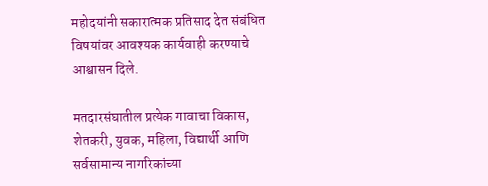महोदयांनी सकारात्मक प्रतिसाद देत संबंधित विषयांवर आवश्यक कार्यवाही करण्याचे आश्वासन दिले.

मतदारसंघातील प्रत्येक गावाचा विकास, शेतकरी, युवक, महिला, विद्यार्थी आणि सर्वसामान्य नागरिकांच्या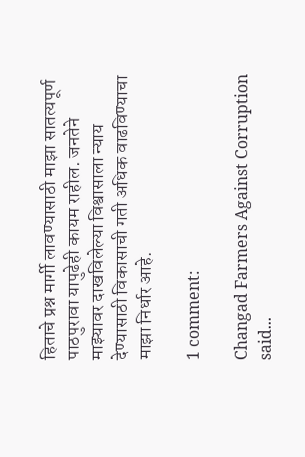हिताचे प्रश्न मार्गी लावण्यासाठी माझा सातत्यपूर्ण पाठपुरावा यापुढेही कायम राहील. जनतेने माझ्यावर दाखविलेल्या विश्वासाला न्याय देण्यासाठी विकासाची गती अधिक वाढविण्याचा माझा निर्धार आहे.

1 comment:

Changad Farmers Against Corruption said...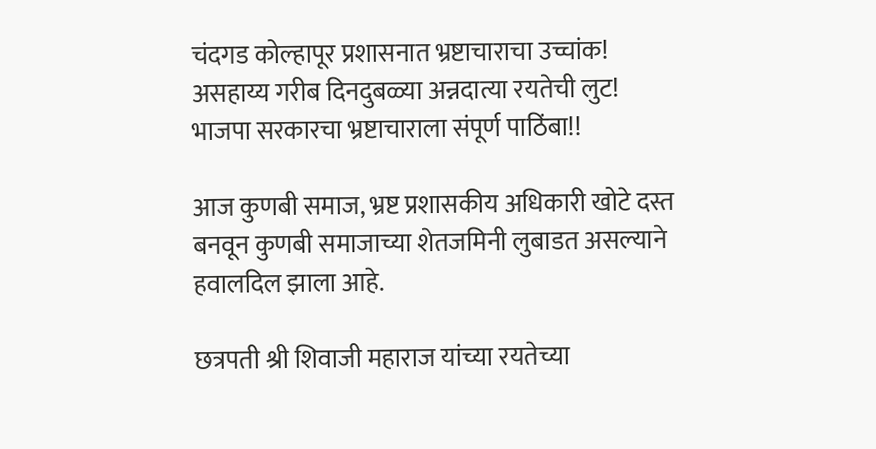चंदगड कोल्हापूर प्रशासनात भ्रष्टाचाराचा उच्चांक! असहाय्य गरीब दिनदुबळ्या अन्नदात्या रयतेची लुट! भाजपा सरकारचा भ्रष्टाचाराला संपूर्ण पाठिंबा!!

आज कुणबी समाज, भ्रष्ट प्रशासकीय अधिकारी खोटे दस्त बनवून कुणबी समाजाच्या शेतजमिनी लुबाडत असल्याने हवालदिल झाला आहे.

छत्रपती श्री शिवाजी महाराज यांच्या रयतेच्या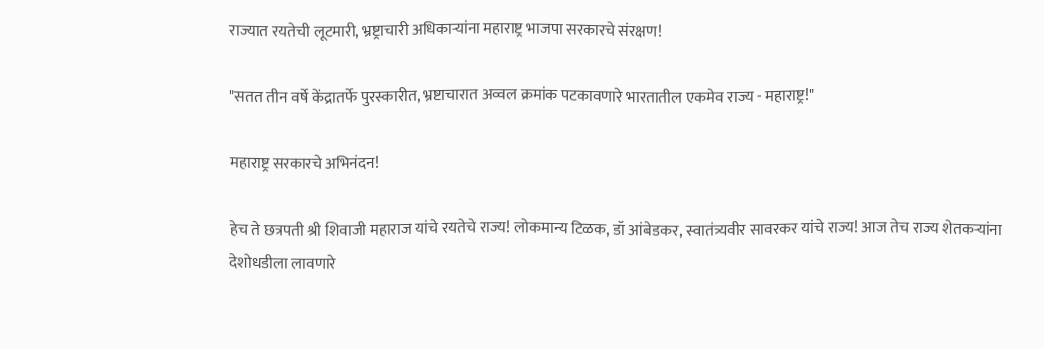राज्यात रयतेची लूटमारी, भ्रष्ट्राचारी अधिकाऱ्यांना महाराष्ट्र भाजपा सरकारचे संरक्षण!

"सतत तीन वर्षे केंद्रातर्फे पुरस्कारीत, भ्रष्टाचारात अव्वल क्रमांक पटकावणारे भारतातील एकमेव राज्य - महाराष्ट्र!"

महाराष्ट्र सरकारचे अभिनंदन!

हेच ते छत्रपती श्री शिवाजी महाराज यांचे रयतेचे राज्य! लोकमान्य टिळक, डॉ आंबेडकर, स्वातंत्र्यवीर सावरकर यांचे राज्य! आज तेच राज्य शेतकऱ्यांना देशोधडीला लावणारे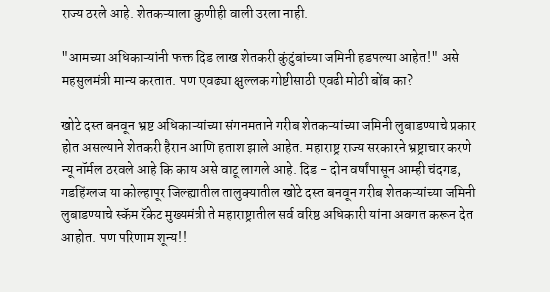राज्य ठरले आहे. शेतकऱ्याला कुणीही वाली उरला नाही.

"आमच्या अधिकाऱ्यांनी फक्त दिड लाख शेतकरी कुंटुंबांच्या जमिनी हडपल्या आहेत!" असे महसुलमंत्री मान्य करतात. पण एवढ्या क्षुल्लक गोष्टीसाठी एवढी मोठी बोंब का?

खोटे दस्त बनवून भ्रष्ट अधिकाऱ्यांच्या संगनमताने गरीब शेतकऱ्यांच्या जमिनी लुबाडण्याचे प्रकार होत असल्याने शेतकरी हैरान आणि हताश झाले आहेत. महाराष्ट्र राज्य सरकारने भ्रष्ट्राचार करणे न्यू नॉर्मल ठरवले आहे कि काय असे वाटू लागले आहे. दिड - दोन वर्षांपासून आम्ही चंदगड, गडहिंग्लज या कोल्हापूर जिल्ह्यातील तालुक्यातील खोटे दस्त बनवून गरीब शेतकऱ्यांच्या जमिनी लुबाडण्याचे स्कॅम रॅकेट मुख्यमंत्री ते महाराष्ट्रातील सर्व वरिष्ठ अधिकारी यांना अवगत करून देत आहोत. पण परिणाम शून्य!!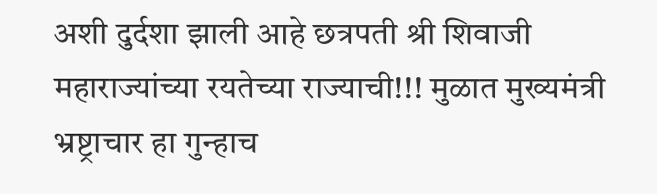अशी दुर्दशा झाली आहे छत्रपती श्री शिवाजी महाराज्यांच्या रयतेच्या राज्याची!!! मुळात मुख्यमंत्री भ्रष्ट्राचार हा गुन्हाच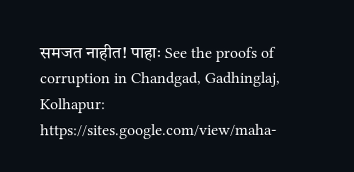समजत नाहीत! पाहाः See the proofs of corruption in Chandgad, Gadhinglaj, Kolhapur:
https://sites.google.com/view/maha-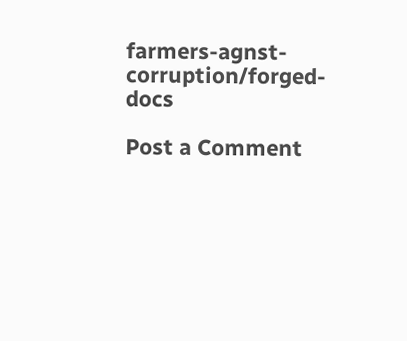farmers-agnst-corruption/forged-docs

Post a Comment